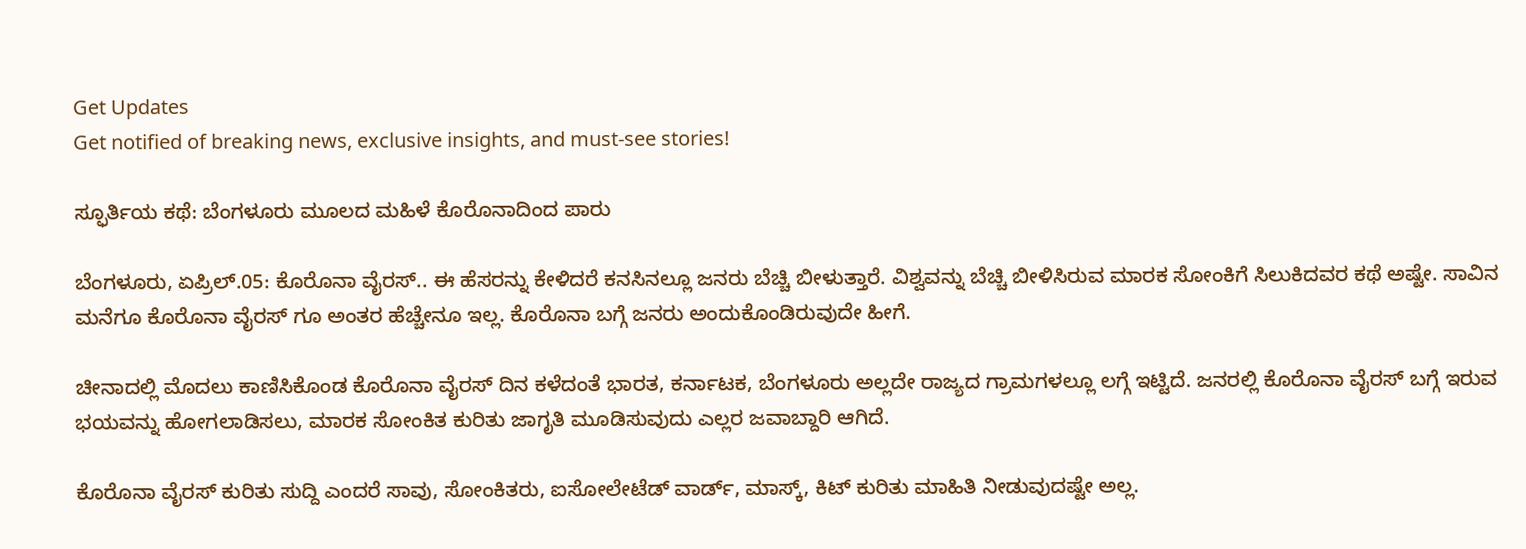Get Updates
Get notified of breaking news, exclusive insights, and must-see stories!

ಸ್ಫೂರ್ತಿಯ ಕಥೆ: ಬೆಂಗಳೂರು ಮೂಲದ ಮಹಿಳೆ ಕೊರೊನಾದಿಂದ ಪಾರು

ಬೆಂಗಳೂರು, ಏಪ್ರಿಲ್.05: ಕೊರೊನಾ ವೈರಸ್.. ಈ ಹೆಸರನ್ನು ಕೇಳಿದರೆ ಕನಸಿನಲ್ಲೂ ಜನರು ಬೆಚ್ಚಿ ಬೀಳುತ್ತಾರೆ. ವಿಶ್ವವನ್ನು ಬೆಚ್ಚಿ ಬೀಳಿಸಿರುವ ಮಾರಕ ಸೋಂಕಿಗೆ ಸಿಲುಕಿದವರ ಕಥೆ ಅಷ್ಟೇ. ಸಾವಿನ ಮನೆಗೂ ಕೊರೊನಾ ವೈರಸ್ ಗೂ ಅಂತರ ಹೆಚ್ಚೇನೂ ಇಲ್ಲ. ಕೊರೊನಾ ಬಗ್ಗೆ ಜನರು ಅಂದುಕೊಂಡಿರುವುದೇ ಹೀಗೆ.

ಚೀನಾದಲ್ಲಿ ಮೊದಲು ಕಾಣಿಸಿಕೊಂಡ ಕೊರೊನಾ ವೈರಸ್ ದಿನ ಕಳೆದಂತೆ ಭಾರತ, ಕರ್ನಾಟಕ, ಬೆಂಗಳೂರು ಅಲ್ಲದೇ ರಾಜ್ಯದ ಗ್ರಾಮಗಳಲ್ಲೂ ಲಗ್ಗೆ ಇಟ್ಟಿದೆ. ಜನರಲ್ಲಿ ಕೊರೊನಾ ವೈರಸ್ ಬಗ್ಗೆ ಇರುವ ಭಯವನ್ನು ಹೋಗಲಾಡಿಸಲು, ಮಾರಕ ಸೋಂಕಿತ ಕುರಿತು ಜಾಗೃತಿ ಮೂಡಿಸುವುದು ಎಲ್ಲರ ಜವಾಬ್ದಾರಿ ಆಗಿದೆ.

ಕೊರೊನಾ ವೈರಸ್ ಕುರಿತು ಸುದ್ದಿ ಎಂದರೆ ಸಾವು, ಸೋಂಕಿತರು, ಐಸೋಲೇಟೆಡ್ ವಾರ್ಡ್, ಮಾಸ್ಕ್, ಕಿಟ್ ಕುರಿತು ಮಾಹಿತಿ ನೀಡುವುದಷ್ಟೇ ಅಲ್ಲ.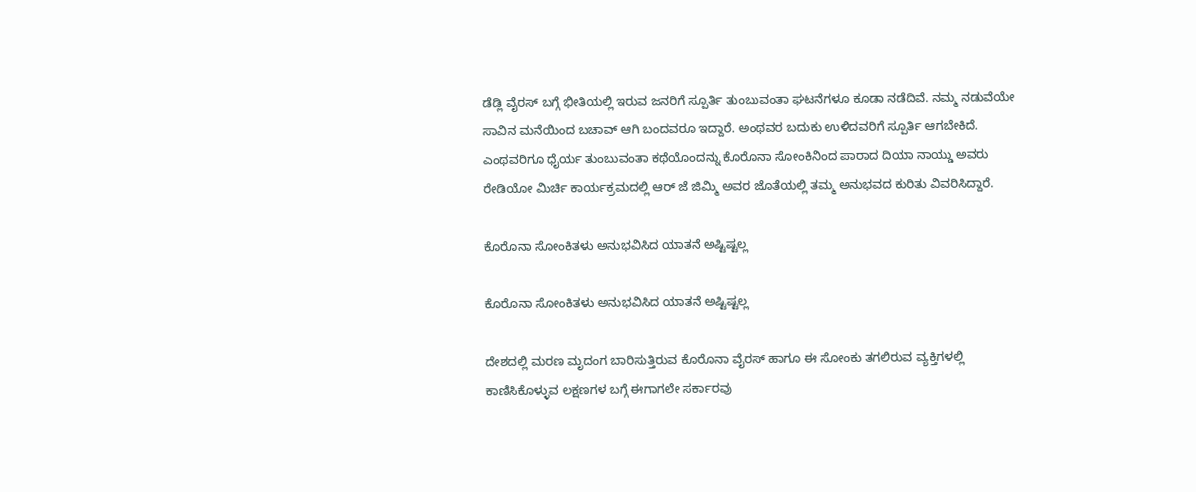ಡೆಡ್ಲಿ ವೈರಸ್ ಬಗ್ಗೆ ಭೀತಿಯಲ್ಲಿ ಇರುವ ಜನರಿಗೆ ಸ್ಪೂರ್ತಿ ತುಂಬುವಂತಾ ಘಟನೆಗಳೂ ಕೂಡಾ ನಡೆದಿವೆ. ನಮ್ಮ ನಡುವೆಯೇ ಸಾವಿನ ಮನೆಯಿಂದ ಬಚಾವ್ ಆಗಿ ಬಂದವರೂ ಇದ್ದಾರೆ. ಅಂಥವರ ಬದುಕು ಉಳಿದವರಿಗೆ ಸ್ಪೂರ್ತಿ ಆಗಬೇಕಿದೆ. ಎಂಥವರಿಗೂ ಧೈರ್ಯ ತುಂಬುವಂತಾ ಕಥೆಯೊಂದನ್ನು ಕೊರೊನಾ ಸೋಂಕಿನಿಂದ ಪಾರಾದ ದಿಯಾ ನಾಯ್ಡು ಅವರು ರೇಡಿಯೋ ಮಿರ್ಚಿ ಕಾರ್ಯಕ್ರಮದಲ್ಲಿ ಆರ್ ಜೆ ಜಿಮ್ಮಿ ಅವರ ಜೊತೆಯಲ್ಲಿ ತಮ್ಮ ಅನುಭವದ ಕುರಿತು ವಿವರಿಸಿದ್ದಾರೆ.

ಕೊರೊನಾ ಸೋಂಕಿತಳು ಅನುಭವಿಸಿದ ಯಾತನೆ ಅಷ್ಟಿಷ್ಟಲ್ಲ

ಕೊರೊನಾ ಸೋಂಕಿತಳು ಅನುಭವಿಸಿದ ಯಾತನೆ ಅಷ್ಟಿಷ್ಟಲ್ಲ

ದೇಶದಲ್ಲಿ ಮರಣ ಮೃದಂಗ ಬಾರಿಸುತ್ತಿರುವ ಕೊರೊನಾ ವೈರಸ್ ಹಾಗೂ ಈ ಸೋಂಕು ತಗಲಿರುವ ವ್ಯಕ್ತಿಗಳಲ್ಲಿ ಕಾಣಿಸಿಕೊಳ್ಳುವ ಲಕ್ಷಣಗಳ ಬಗ್ಗೆ ಈಗಾಗಲೇ ಸರ್ಕಾರವು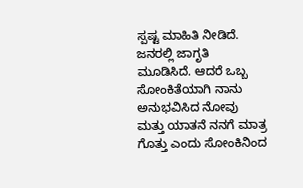ಸ್ಪಷ್ಟ ಮಾಹಿತಿ ನೀಡಿದೆ. ಜನರಲ್ಲಿ ಜಾಗೃತಿ ಮೂಡಿಸಿದೆ. ಆದರೆ ಒಬ್ಬ ಸೋಂಕಿತೆಯಾಗಿ ನಾನು ಅನುಭವಿಸಿದ ನೋವು ಮತ್ತು ಯಾತನೆ ನನಗೆ ಮಾತ್ರ ಗೊತ್ತು ಎಂದು ಸೋಂಕಿನಿಂದ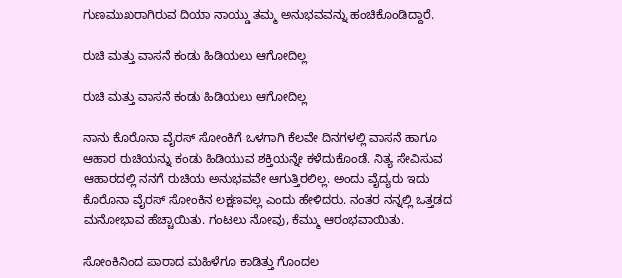ಗುಣಮುಖರಾಗಿರುವ ದಿಯಾ ನಾಯ್ಡು ತಮ್ಮ ಅನುಭವವನ್ನು ಹಂಚಿಕೊಂಡಿದ್ದಾರೆ.

ರುಚಿ ಮತ್ತು ವಾಸನೆ ಕಂಡು ಹಿಡಿಯಲು ಆಗೋದಿಲ್ಲ

ರುಚಿ ಮತ್ತು ವಾಸನೆ ಕಂಡು ಹಿಡಿಯಲು ಆಗೋದಿಲ್ಲ

ನಾನು ಕೊರೊನಾ ವೈರಸ್ ಸೋಂಕಿಗೆ ಒಳಗಾಗಿ ಕೆಲವೇ ದಿನಗಳಲ್ಲಿ ವಾಸನೆ ಹಾಗೂ ಆಹಾರ ರುಚಿಯನ್ನು ಕಂಡು ಹಿಡಿಯುವ ಶಕ್ತಿಯನ್ನೇ ಕಳೆದುಕೊಂಡೆ. ನಿತ್ಯ ಸೇವಿಸುವ ಆಹಾರದಲ್ಲಿ ನನಗೆ ರುಚಿಯ ಅನುಭವವೇ ಆಗುತ್ತಿರಲಿಲ್ಲ. ಅಂದು ವೈದ್ಯರು ಇದು ಕೊರೊನಾ ವೈರಸ್ ಸೋಂಕಿನ ಲಕ್ಷಣವಲ್ಲ ಎಂದು ಹೇಳಿದರು. ನಂತರ ನನ್ನಲ್ಲಿ ಒತ್ತಡದ ಮನೋಭಾವ ಹೆಚ್ಚಾಯಿತು. ಗಂಟಲು ನೋವು, ಕೆಮ್ಮು ಆರಂಭವಾಯಿತು.

ಸೋಂಕಿನಿಂದ ಪಾರಾದ ಮಹಿಳೆಗೂ ಕಾಡಿತ್ತು ಗೊಂದಲ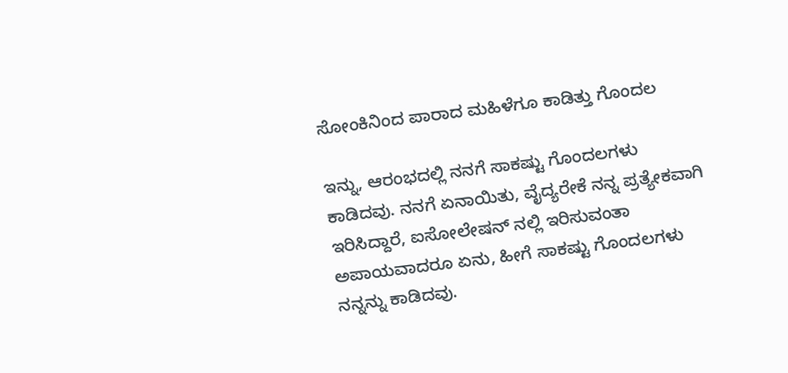ಸೋಂಕಿನಿಂದ ಪಾರಾದ ಮಹಿಳೆಗೂ ಕಾಡಿತ್ತು ಗೊಂದಲ

ಇನ್ನು, ಆರಂಭದಲ್ಲಿ ನನಗೆ ಸಾಕಷ್ಟು ಗೊಂದಲಗಳು ಕಾಡಿದವು. ನನಗೆ ಏನಾಯಿತು, ವೈದ್ಯರೇಕೆ ನನ್ನ ಪ್ರತ್ಯೇಕವಾಗಿ ಇರಿಸಿದ್ದಾರೆ, ಐಸೋಲೇಷನ್ ನಲ್ಲಿ ಇರಿಸುವಂತಾ ಅಪಾಯವಾದರೂ ಏನು, ಹೀಗೆ ಸಾಕಷ್ಟು ಗೊಂದಲಗಳು ನನ್ನನ್ನು ಕಾಡಿದವು.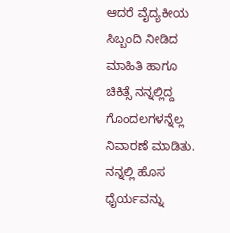ಆದರೆ ವೈದ್ಯಕೀಯ ಸಿಬ್ಬಂದಿ ನೀಡಿದ ಮಾಹಿತಿ ಹಾಗೂ ಚಿಕಿತ್ಸೆ ನನ್ನಲ್ಲಿದ್ದ ಗೊಂದಲಗಳನ್ನೆಲ್ಲ ನಿವಾರಣೆ ಮಾಡಿತು. ನನ್ನಲ್ಲಿ ಹೊಸ ಧೈರ್ಯವನ್ನು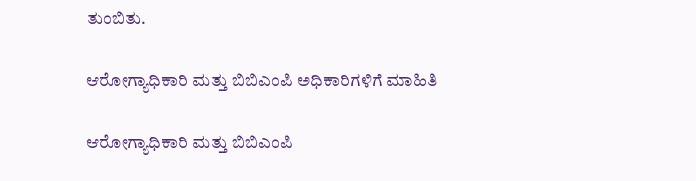ತುಂಬಿತು.

ಆರೋಗ್ಯಾಧಿಕಾರಿ ಮತ್ತು ಬಿಬಿಎಂಪಿ ಅಧಿಕಾರಿಗಳಿಗೆ ಮಾಹಿತಿ

ಆರೋಗ್ಯಾಧಿಕಾರಿ ಮತ್ತು ಬಿಬಿಎಂಪಿ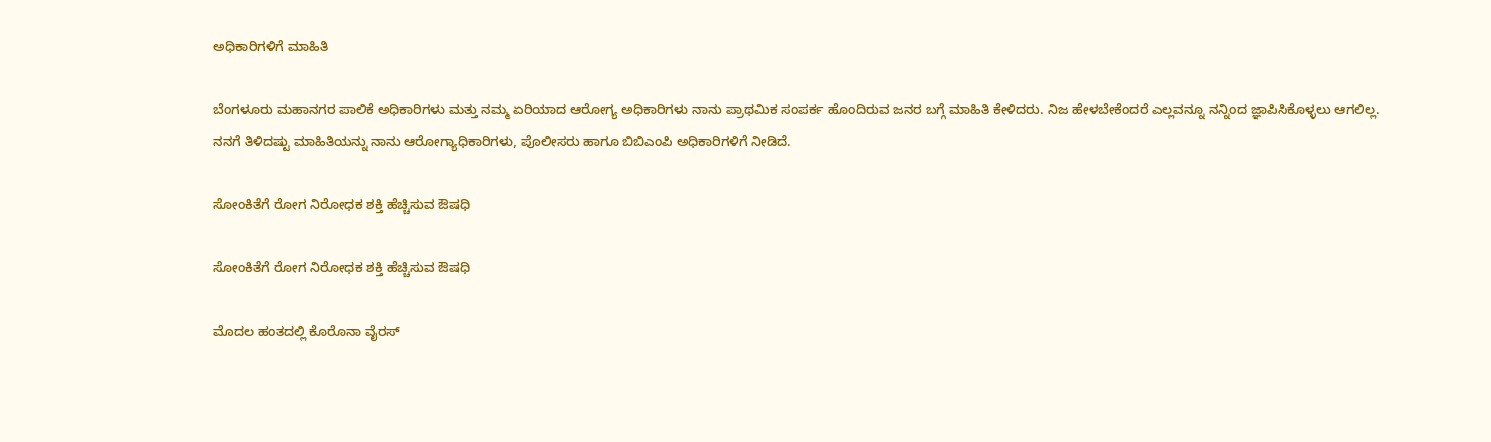ಅಧಿಕಾರಿಗಳಿಗೆ ಮಾಹಿತಿ

ಬೆಂಗಳೂರು ಮಹಾನಗರ ಪಾಲಿಕೆ ಅಧಿಕಾರಿಗಳು ಮತ್ತು ನಮ್ಮ ಏರಿಯಾದ ಆರೋಗ್ಯ ಅಧಿಕಾರಿಗಳು ನಾನು ಪ್ರಾಥಮಿಕ ಸಂಪರ್ಕ ಹೊಂದಿರುವ ಜನರ ಬಗ್ಗೆ ಮಾಹಿತಿ ಕೇಳಿದರು. ನಿಜ ಹೇಳಬೇಕೆಂದರೆ ಎಲ್ಲವನ್ನೂ ನನ್ನಿಂದ ಜ್ಞಾಪಿಸಿಕೊಳ್ಳಲು ಆಗಲಿಲ್ಲ. ನನಗೆ ತಿಳಿದಷ್ಟು ಮಾಹಿತಿಯನ್ನು ನಾನು ಆರೋಗ್ಯಾಧಿಕಾರಿಗಳು, ಪೊಲೀಸರು ಹಾಗೂ ಬಿಬಿಎಂಪಿ ಅಧಿಕಾರಿಗಳಿಗೆ ನೀಡಿದೆ.

ಸೋಂಕಿತೆಗೆ ರೋಗ ನಿರೋಧಕ ಶಕ್ತಿ ಹೆಚ್ಚಿಸುವ ಔಷಧಿ

ಸೋಂಕಿತೆಗೆ ರೋಗ ನಿರೋಧಕ ಶಕ್ತಿ ಹೆಚ್ಚಿಸುವ ಔಷಧಿ

ಮೊದಲ ಹಂತದಲ್ಲಿ ಕೊರೊನಾ ವೈರಸ್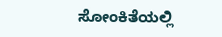ಸೋಂಕಿತೆಯಲ್ಲಿ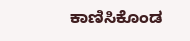ಕಾಣಿಸಿಕೊಂಡ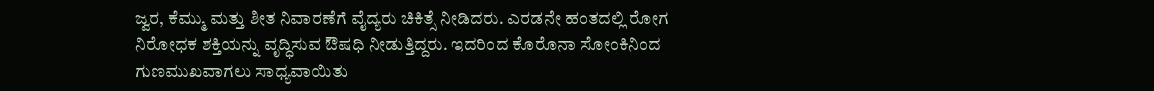ಜ್ವರ, ಕೆಮ್ಮು ಮತ್ತು ಶೀತ ನಿವಾರಣೆಗೆ ವೈದ್ಯರು ಚಿಕಿತ್ಸೆ ನೀಡಿದರು. ಎರಡನೇ ಹಂತದಲ್ಲಿ ರೋಗ ನಿರೋಧಕ ಶಕ್ತಿಯನ್ನು ವೃದ್ಧಿಸುವ ಔಷಧಿ ನೀಡುತ್ತಿದ್ದರು. ಇದರಿಂದ ಕೊರೊನಾ ಸೋಂಕಿನಿಂದ ಗುಣಮುಖವಾಗಲು ಸಾಧ್ಯವಾಯಿತು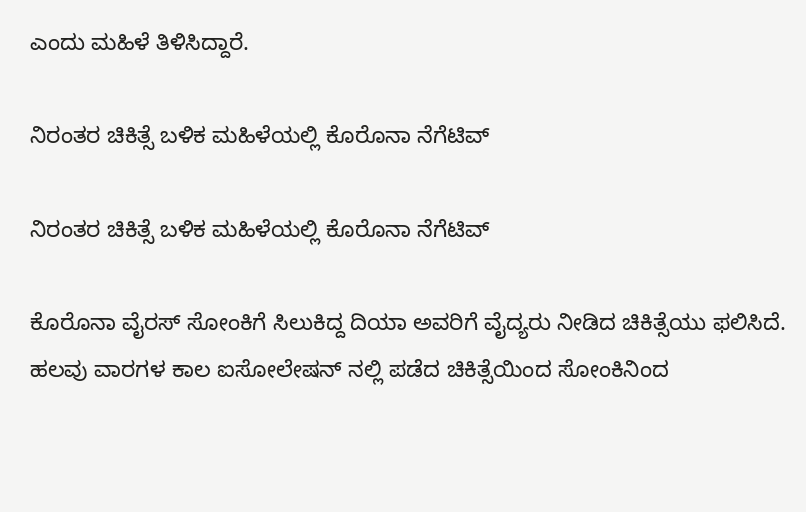ಎಂದು ಮಹಿಳೆ ತಿಳಿಸಿದ್ದಾರೆ.

ನಿರಂತರ ಚಿಕಿತ್ಸೆ ಬಳಿಕ ಮಹಿಳೆಯಲ್ಲಿ ಕೊರೊನಾ ನೆಗೆಟಿವ್

ನಿರಂತರ ಚಿಕಿತ್ಸೆ ಬಳಿಕ ಮಹಿಳೆಯಲ್ಲಿ ಕೊರೊನಾ ನೆಗೆಟಿವ್

ಕೊರೊನಾ ವೈರಸ್ ಸೋಂಕಿಗೆ ಸಿಲುಕಿದ್ದ ದಿಯಾ ಅವರಿಗೆ ವೈದ್ಯರು ನೀಡಿದ ಚಿಕಿತ್ಸೆಯು ಫಲಿಸಿದೆ. ಹಲವು ವಾರಗಳ ಕಾಲ ಐಸೋಲೇಷನ್ ನಲ್ಲಿ ಪಡೆದ ಚಿಕಿತ್ಸೆಯಿಂದ ಸೋಂಕಿನಿಂದ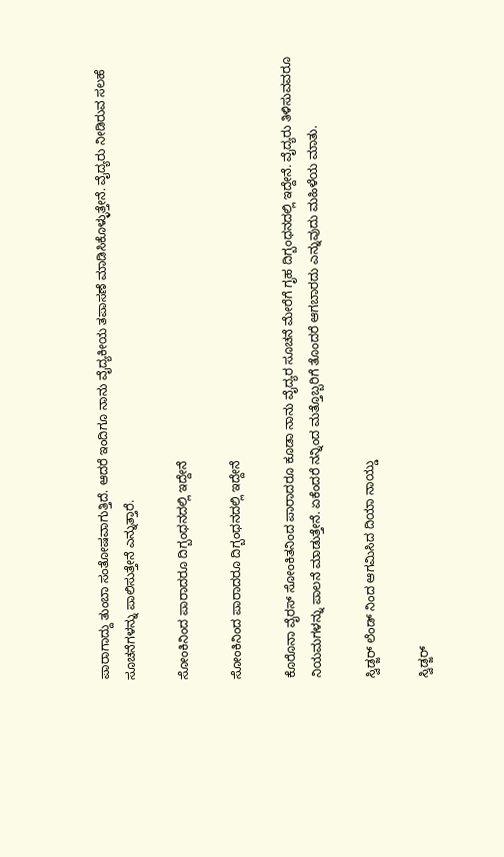ಪಾರಾಗಾದ್ದು ತುಂಬಾ ಸಂತೋಷವಾಗುತ್ತಿದೆ. ಆದರೆ ಇಂದಿಗೂ ನಾನು ವೈದ್ಯಕೀಯ ತಪಾಸಣೆ ಮಾಡಿಸಿಕೊಳ್ಳುತ್ತೇನೆ. ವೈದ್ಯರು ನೀಡಿರುವ ಸಲಹೆ ಸೂಚನೆಗಳನ್ನು ಪಾಲಿಸುತ್ತೇನೆ ಎನ್ನುತ್ತಾರೆ.

ಸೋಂಕಿನಿಂದ ಪಾರಾದರೂ ದಿಗ್ಬಂಧನದಲ್ಲಿ ಇದ್ದೇನೆ

ಸೋಂಕಿನಿಂದ ಪಾರಾದರೂ ದಿಗ್ಬಂಧನದಲ್ಲಿ ಇದ್ದೇನೆ

ಕೊರೊನಾ ವೈರಸ್ ಸೋಂಕಿತನಿಂದ ಪಾರಾದರೂ ಕೂಡಾ ನಾನು ವೈದ್ಯರ ಸೂಚನೆ ಮೇರೆಗೆ ಗೃಹ ದಿಗ್ಬಂಧನದಲ್ಲಿ ಇದ್ದೇನೆ. ವೈದ್ಯರು ತಿಳಿಸುವವರೂ ನಿಯಮಗಳನ್ನು ಪಾಲನೆ ಮಾಡುತ್ತೇನೆ. ಏಕೆಂದರೆ ನನ್ನಿಂದ ಮತ್ತೊಬ್ಬರಿಗೆ ತೊಂದರೆ ಆಗಬಾರದು ಎನ್ನುವುದು ಮಹಿಳೆಯ ಮಾತು.

ಸ್ವಿಡ್ಜರ್ ಲೆಂಡ್ ನಿಂದ ಆಗಮಿಸಿದ ದಿಯಾ ನಾಯ್ಡು

ಸ್ವಿಡ್ಜರ್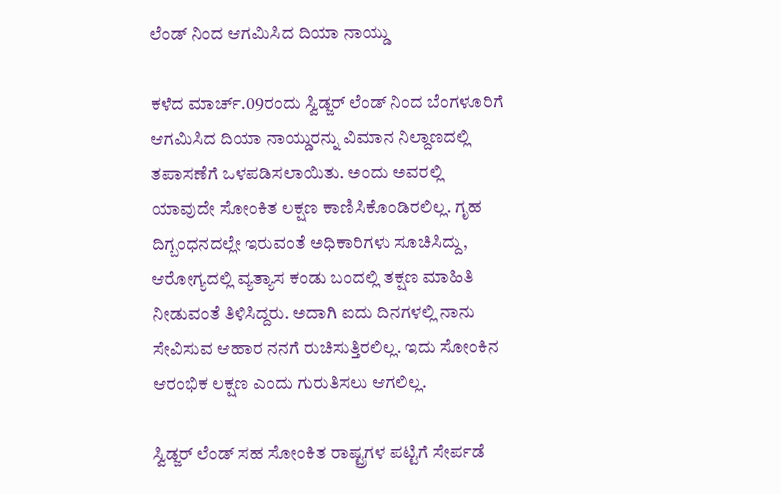ಲೆಂಡ್ ನಿಂದ ಆಗಮಿಸಿದ ದಿಯಾ ನಾಯ್ಡು

ಕಳೆದ ಮಾರ್ಚ್.09ರಂದು ಸ್ವಿಡ್ಜರ್ ಲೆಂಡ್ ನಿಂದ ಬೆಂಗಳೂರಿಗೆ ಆಗಮಿಸಿದ ದಿಯಾ ನಾಯ್ಡುರನ್ನು ವಿಮಾನ ನಿಲ್ದಾಣದಲ್ಲಿ ತಪಾಸಣೆಗೆ ಒಳಪಡಿಸಲಾಯಿತು. ಅಂದು ಅವರಲ್ಲಿ ಯಾವುದೇ ಸೋಂಕಿತ ಲಕ್ಷಣ ಕಾಣಿಸಿಕೊಂಡಿರಲಿಲ್ಲ. ಗೃಹ ದಿಗ್ಬಂಧನದಲ್ಲೇ ಇರುವಂತೆ ಅಧಿಕಾರಿಗಳು ಸೂಚಿಸಿದ್ದು, ಆರೋಗ್ಯದಲ್ಲಿ ವ್ಯತ್ಯಾಸ ಕಂಡು ಬಂದಲ್ಲಿ ತಕ್ಷಣ ಮಾಹಿತಿ ನೀಡುವಂತೆ ತಿಳಿಸಿದ್ದರು. ಅದಾಗಿ ಐದು ದಿನಗಳಲ್ಲಿ ನಾನು ಸೇವಿಸುವ ಆಹಾರ ನನಗೆ ರುಚಿಸುತ್ತಿರಲಿಲ್ಲ. ಇದು ಸೋಂಕಿನ ಆರಂಭಿಕ ಲಕ್ಷಣ ಎಂದು ಗುರುತಿಸಲು ಆಗಲಿಲ್ಲ.

ಸ್ವಿಡ್ಜರ್ ಲೆಂಡ್ ಸಹ ಸೋಂಕಿತ ರಾಷ್ಟ್ರಗಳ ಪಟ್ಟಿಗೆ ಸೇರ್ಪಡೆ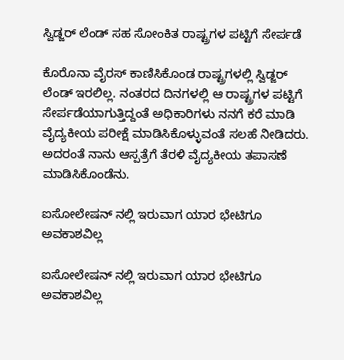ಸ್ವಿಡ್ಜರ್ ಲೆಂಡ್ ಸಹ ಸೋಂಕಿತ ರಾಷ್ಟ್ರಗಳ ಪಟ್ಟಿಗೆ ಸೇರ್ಪಡೆ

ಕೊರೊನಾ ವೈರಸ್ ಕಾಣಿಸಿಕೊಂಡ ರಾಷ್ಟ್ರಗಳಲ್ಲಿ ಸ್ವಿಡ್ಜರ್ ಲೆಂಡ್ ಇರಲಿಲ್ಲ. ನಂತರದ ದಿನಗಳಲ್ಲಿ ಆ ರಾಷ್ಟ್ರಗಳ ಪಟ್ಟಿಗೆ ಸೇರ್ಪಡೆಯಾಗುತ್ತಿದ್ದಂತೆ ಅಧಿಕಾರಿಗಳು ನನಗೆ ಕರೆ ಮಾಡಿ ವೈದ್ಯಕೀಯ ಪರೀಕ್ಷೆ ಮಾಡಿಸಿಕೊಳ್ಳುವಂತೆ ಸಲಹೆ ನೀಡಿದರು. ಅದರಂತೆ ನಾನು ಆಸ್ಪತ್ರೆಗೆ ತೆರಳಿ ವೈದ್ಯಕೀಯ ತಪಾಸಣೆ ಮಾಡಿಸಿಕೊಂಡೆನು.

ಐಸೋಲೇಷನ್ ನಲ್ಲಿ ಇರುವಾಗ ಯಾರ ಭೇಟಿಗೂ ಅವಕಾಶವಿಲ್ಲ

ಐಸೋಲೇಷನ್ ನಲ್ಲಿ ಇರುವಾಗ ಯಾರ ಭೇಟಿಗೂ ಅವಕಾಶವಿಲ್ಲ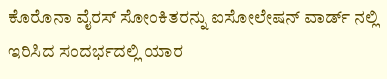ಕೊರೊನಾ ವೈರಸ್ ಸೋಂಕಿತರನ್ನು ಐಸೋಲೇಷನ್ ವಾರ್ಡ್ ನಲ್ಲಿ ಇರಿಸಿದ ಸಂದರ್ಭದಲ್ಲಿ ಯಾರ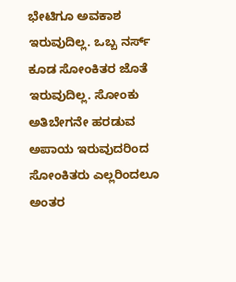ಭೇಟಿಗೂ ಅವಕಾಶ ಇರುವುದಿಲ್ಲ. ಒಬ್ಬ ನರ್ಸ್ ಕೂಡ ಸೋಂಕಿತರ ಜೊತೆ ಇರುವುದಿಲ್ಲ. ಸೋಂಕು ಅತಿಬೇಗನೇ ಹರಡುವ ಅಪಾಯ ಇರುವುದರಿಂದ ಸೋಂಕಿತರು ಎಲ್ಲರಿಂದಲೂ ಅಂತರ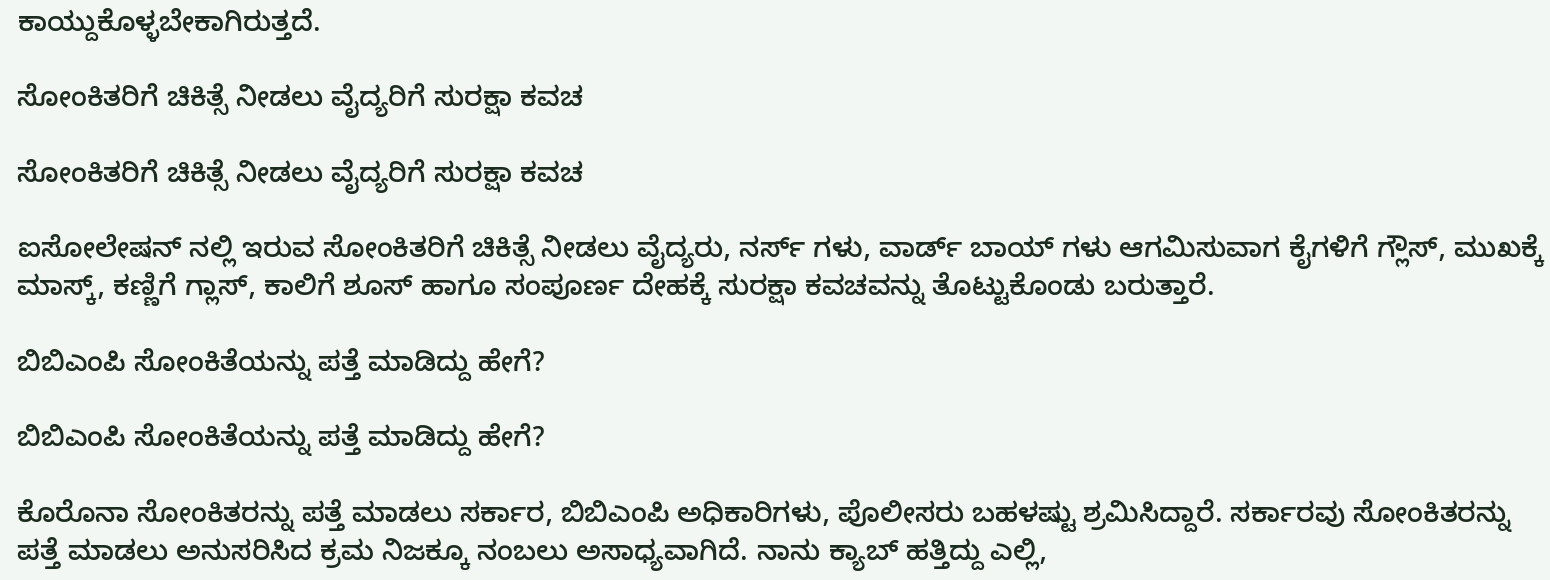ಕಾಯ್ದುಕೊಳ್ಳಬೇಕಾಗಿರುತ್ತದೆ.

ಸೋಂಕಿತರಿಗೆ ಚಿಕಿತ್ಸೆ ನೀಡಲು ವೈದ್ಯರಿಗೆ ಸುರಕ್ಷಾ ಕವಚ

ಸೋಂಕಿತರಿಗೆ ಚಿಕಿತ್ಸೆ ನೀಡಲು ವೈದ್ಯರಿಗೆ ಸುರಕ್ಷಾ ಕವಚ

ಐಸೋಲೇಷನ್ ನಲ್ಲಿ ಇರುವ ಸೋಂಕಿತರಿಗೆ ಚಿಕಿತ್ಸೆ ನೀಡಲು ವೈದ್ಯರು, ನರ್ಸ್ ಗಳು, ವಾರ್ಡ್ ಬಾಯ್ ಗಳು ಆಗಮಿಸುವಾಗ ಕೈಗಳಿಗೆ ಗ್ಲೌಸ್, ಮುಖಕ್ಕೆ ಮಾಸ್ಕ್, ಕಣ್ಣಿಗೆ ಗ್ಲಾಸ್, ಕಾಲಿಗೆ ಶೂಸ್ ಹಾಗೂ ಸಂಪೂರ್ಣ ದೇಹಕ್ಕೆ ಸುರಕ್ಷಾ ಕವಚವನ್ನು ತೊಟ್ಟುಕೊಂಡು ಬರುತ್ತಾರೆ.

ಬಿಬಿಎಂಪಿ ಸೋಂಕಿತೆಯನ್ನು ಪತ್ತೆ ಮಾಡಿದ್ದು ಹೇಗೆ?

ಬಿಬಿಎಂಪಿ ಸೋಂಕಿತೆಯನ್ನು ಪತ್ತೆ ಮಾಡಿದ್ದು ಹೇಗೆ?

ಕೊರೊನಾ ಸೋಂಕಿತರನ್ನು ಪತ್ತೆ ಮಾಡಲು ಸರ್ಕಾರ, ಬಿಬಿಎಂಪಿ ಅಧಿಕಾರಿಗಳು, ಪೊಲೀಸರು ಬಹಳಷ್ಟು ಶ್ರಮಿಸಿದ್ದಾರೆ. ಸರ್ಕಾರವು ಸೋಂಕಿತರನ್ನು ಪತ್ತೆ ಮಾಡಲು ಅನುಸರಿಸಿದ ಕ್ರಮ ನಿಜಕ್ಕೂ ನಂಬಲು ಅಸಾಧ್ಯವಾಗಿದೆ. ನಾನು ಕ್ಯಾಬ್ ಹತ್ತಿದ್ದು ಎಲ್ಲಿ,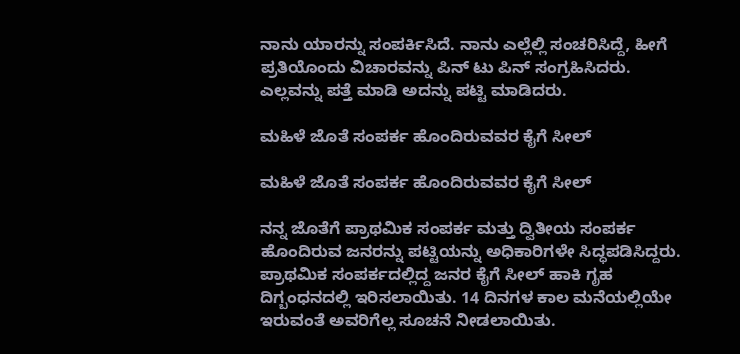ನಾನು ಯಾರನ್ನು ಸಂಪರ್ಕಿಸಿದೆ. ನಾನು ಎಲ್ಲೆಲ್ಲಿ ಸಂಚರಿಸಿದ್ದೆ, ಹೀಗೆ ಪ್ರತಿಯೊಂದು ವಿಚಾರವನ್ನು ಪಿನ್ ಟು ಪಿನ್ ಸಂಗ್ರಹಿಸಿದರು. ಎಲ್ಲವನ್ನು ಪತ್ತೆ ಮಾಡಿ ಅದನ್ನು ಪಟ್ಟಿ ಮಾಡಿದರು.

ಮಹಿಳೆ ಜೊತೆ ಸಂಪರ್ಕ ಹೊಂದಿರುವವರ ಕೈಗೆ ಸೀಲ್

ಮಹಿಳೆ ಜೊತೆ ಸಂಪರ್ಕ ಹೊಂದಿರುವವರ ಕೈಗೆ ಸೀಲ್

ನನ್ನ ಜೊತೆಗೆ ಪ್ರಾಥಮಿಕ ಸಂಪರ್ಕ ಮತ್ತು ದ್ವಿತೀಯ ಸಂಪರ್ಕ ಹೊಂದಿರುವ ಜನರನ್ನು ಪಟ್ಟಿಯನ್ನು ಅಧಿಕಾರಿಗಳೇ ಸಿದ್ಧಪಡಿಸಿದ್ದರು. ಪ್ರಾಥಮಿಕ ಸಂಪರ್ಕದಲ್ಲಿದ್ದ ಜನರ ಕೈಗೆ ಸೀಲ್ ಹಾಕಿ ಗೃಹ ದಿಗ್ಬಂಧನದಲ್ಲಿ ಇರಿಸಲಾಯಿತು. 14 ದಿನಗಳ ಕಾಲ ಮನೆಯಲ್ಲಿಯೇ ಇರುವಂತೆ ಅವರಿಗೆಲ್ಲ ಸೂಚನೆ ನೀಡಲಾಯಿತು.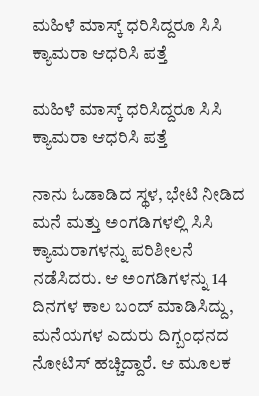ಮಹಿಳೆ ಮಾಸ್ಕ್ ಧರಿಸಿದ್ದರೂ ಸಿಸಿ ಕ್ಯಾಮರಾ ಆಧರಿಸಿ ಪತ್ತೆ

ಮಹಿಳೆ ಮಾಸ್ಕ್ ಧರಿಸಿದ್ದರೂ ಸಿಸಿ ಕ್ಯಾಮರಾ ಆಧರಿಸಿ ಪತ್ತೆ

ನಾನು ಓಡಾಡಿದ ಸ್ಥಳ, ಭೇಟಿ ನೀಡಿದ ಮನೆ ಮತ್ತು ಅಂಗಡಿಗಳಲ್ಲಿ ಸಿಸಿ ಕ್ಯಾಮರಾಗಳನ್ನು ಪರಿಶೀಲನೆ ನಡೆಸಿದರು. ಆ ಅಂಗಡಿಗಳನ್ನು 14 ದಿನಗಳ ಕಾಲ ಬಂದ್ ಮಾಡಿಸಿದ್ದು, ಮನೆಯಗಳ ಎದುರು ದಿಗ್ಬಂಧನದ ನೋಟಿಸ್ ಹಚ್ಚಿದ್ದಾರೆ. ಆ ಮೂಲಕ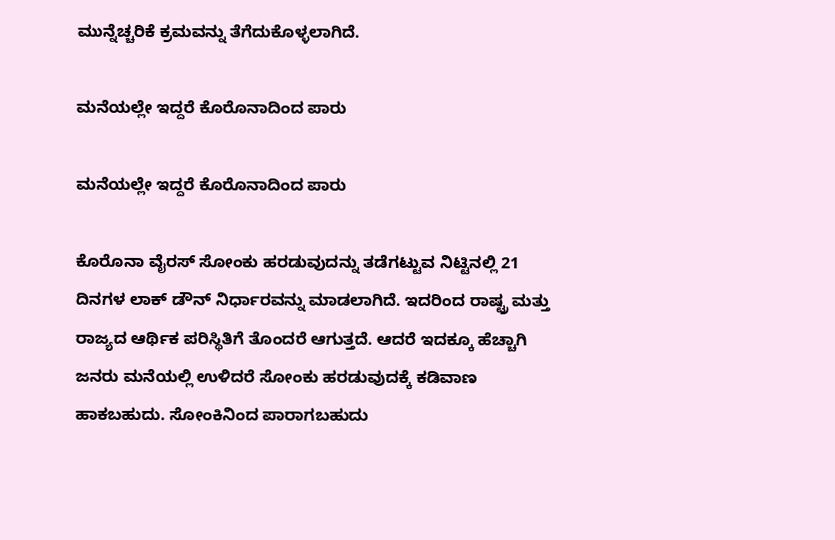ಮುನ್ನೆಚ್ಚರಿಕೆ ಕ್ರಮವನ್ನು ತೆಗೆದುಕೊಳ್ಳಲಾಗಿದೆ.

ಮನೆಯಲ್ಲೇ ಇದ್ದರೆ ಕೊರೊನಾದಿಂದ ಪಾರು

ಮನೆಯಲ್ಲೇ ಇದ್ದರೆ ಕೊರೊನಾದಿಂದ ಪಾರು

ಕೊರೊನಾ ವೈರಸ್ ಸೋಂಕು ಹರಡುವುದನ್ನು ತಡೆಗಟ್ಟುವ ನಿಟ್ಟಿನಲ್ಲಿ 21 ದಿನಗಳ ಲಾಕ್ ಡೌನ್ ನಿರ್ಧಾರವನ್ನು ಮಾಡಲಾಗಿದೆ. ಇದರಿಂದ ರಾಷ್ಟ್ರ ಮತ್ತು ರಾಜ್ಯದ ಆರ್ಥಿಕ ಪರಿಸ್ಥಿತಿಗೆ ತೊಂದರೆ ಆಗುತ್ತದೆ. ಆದರೆ ಇದಕ್ಕೂ ಹೆಚ್ಚಾಗಿ ಜನರು ಮನೆಯಲ್ಲಿ ಉಳಿದರೆ ಸೋಂಕು ಹರಡುವುದಕ್ಕೆ ಕಡಿವಾಣ ಹಾಕಬಹುದು. ಸೋಂಕಿನಿಂದ ಪಾರಾಗಬಹುದು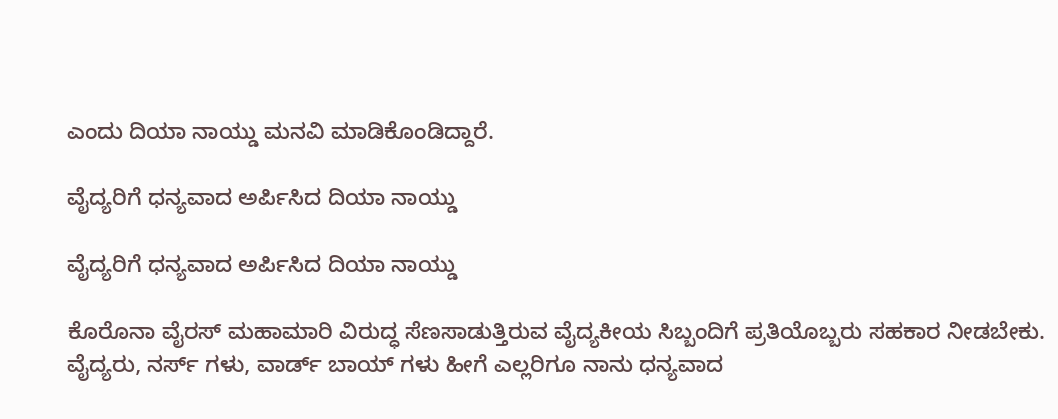ಎಂದು ದಿಯಾ ನಾಯ್ಡು ಮನವಿ ಮಾಡಿಕೊಂಡಿದ್ದಾರೆ.

ವೈದ್ಯರಿಗೆ ಧನ್ಯವಾದ ಅರ್ಪಿಸಿದ ದಿಯಾ ನಾಯ್ಡು

ವೈದ್ಯರಿಗೆ ಧನ್ಯವಾದ ಅರ್ಪಿಸಿದ ದಿಯಾ ನಾಯ್ಡು

ಕೊರೊನಾ ವೈರಸ್ ಮಹಾಮಾರಿ ವಿರುದ್ಧ ಸೆಣಸಾಡುತ್ತಿರುವ ವೈದ್ಯಕೀಯ ಸಿಬ್ಬಂದಿಗೆ ಪ್ರತಿಯೊಬ್ಬರು ಸಹಕಾರ ನೀಡಬೇಕು. ವೈದ್ಯರು, ನರ್ಸ್ ಗಳು, ವಾರ್ಡ್ ಬಾಯ್ ಗಳು ಹೀಗೆ ಎಲ್ಲರಿಗೂ ನಾನು ಧನ್ಯವಾದ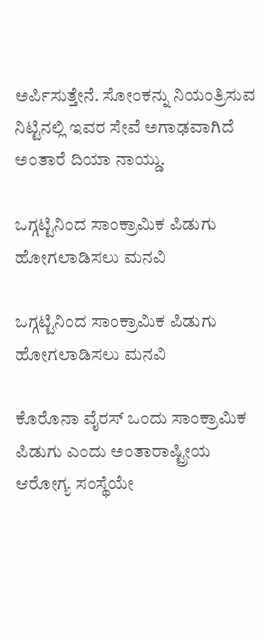ಅರ್ಪಿಸುತ್ತೇನೆ. ಸೋಂಕನ್ನು ನಿಯಂತ್ರಿಸುವ ನಿಟ್ಟಿನಲ್ಲಿ ಇವರ ಸೇವೆ ಅಗಾಢವಾಗಿದೆ ಅಂತಾರೆ ದಿಯಾ ನಾಯ್ಡು.

ಒಗ್ಗಟ್ಟಿನಿಂದ ಸಾಂಕ್ರಾಮಿಕ ಪಿಡುಗು ಹೋಗಲಾಡಿಸಲು ಮನವಿ

ಒಗ್ಗಟ್ಟಿನಿಂದ ಸಾಂಕ್ರಾಮಿಕ ಪಿಡುಗು ಹೋಗಲಾಡಿಸಲು ಮನವಿ

ಕೊರೊನಾ ವೈರಸ್ ಒಂದು ಸಾಂಕ್ರಾಮಿಕ ಪಿಡುಗು ಎಂದು ಅಂತಾರಾಷ್ಟ್ರೀಯ ಆರೋಗ್ಯ ಸಂಸ್ಥೆಯೇ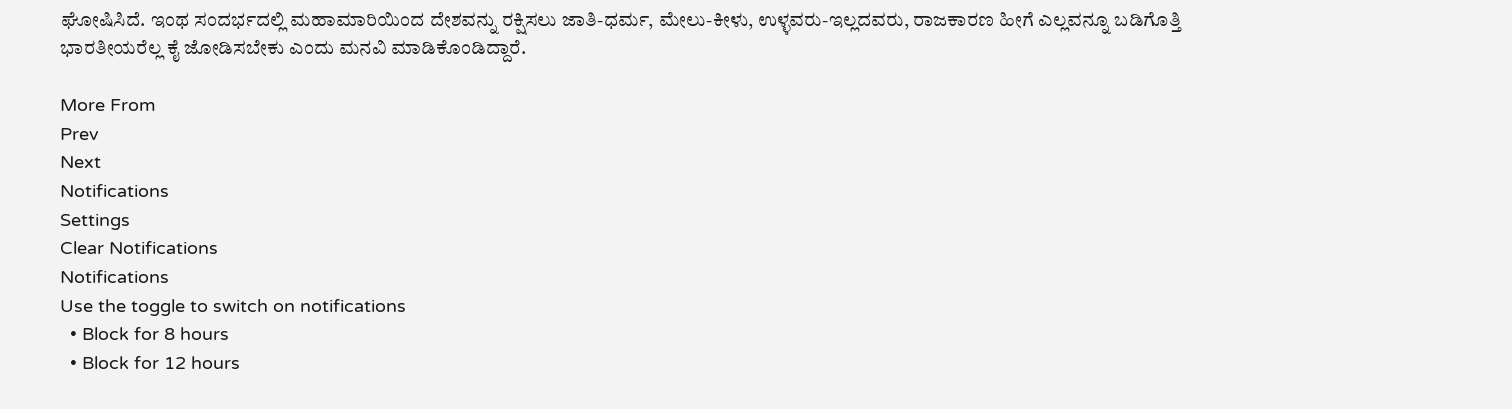ಘೋಷಿಸಿದೆ. ಇಂಥ ಸಂದರ್ಭದಲ್ಲಿ ಮಹಾಮಾರಿಯಿಂದ ದೇಶವನ್ನು ರಕ್ಷಿಸಲು ಜಾತಿ-ಧರ್ಮ, ಮೇಲು-ಕೀಳು, ಉಳ್ಳವರು-ಇಲ್ಲದವರು, ರಾಜಕಾರಣ ಹೀಗೆ ಎಲ್ಲವನ್ನೂ ಬಡಿಗೊತ್ತಿ ಭಾರತೀಯರೆಲ್ಲ ಕೈ ಜೋಡಿಸಬೇಕು ಎಂದು ಮನವಿ ಮಾಡಿಕೊಂಡಿದ್ದಾರೆ.

More From
Prev
Next
Notifications
Settings
Clear Notifications
Notifications
Use the toggle to switch on notifications
  • Block for 8 hours
  • Block for 12 hours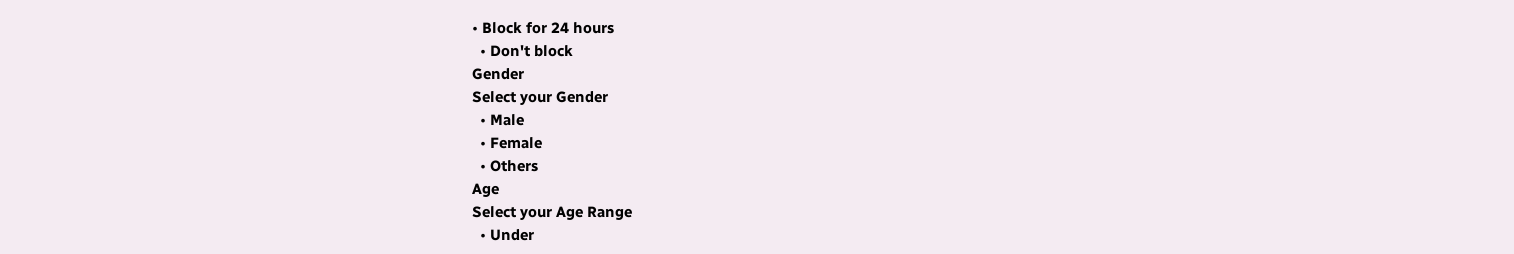• Block for 24 hours
  • Don't block
Gender
Select your Gender
  • Male
  • Female
  • Others
Age
Select your Age Range
  • Under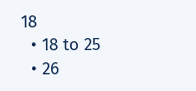18
  • 18 to 25
  • 26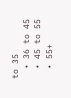to 35
  • 36 to 45
  • 45 to 55
  • 55+